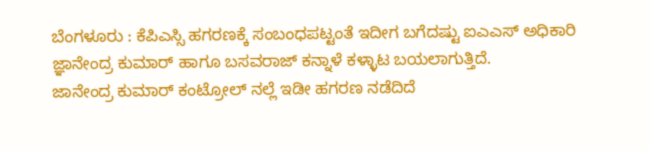ಬೆಂಗಳೂರು : ಕೆಪಿಎಸ್ಸಿ ಹಗರಣಕ್ಕೆ ಸಂಬಂಧಪಟ್ಟಂತೆ ಇದೀಗ ಬಗೆದಷ್ಟು ಐಎಎಸ್ ಅಧಿಕಾರಿ ಜ್ಞಾನೇಂದ್ರ ಕುಮಾರ್ ಹಾಗೂ ಬಸವರಾಜ್ ಕನ್ನಾಳೆ ಕಳ್ಳಾಟ ಬಯಲಾಗುತ್ತಿದೆ.
ಜಾನೇಂದ್ರ ಕುಮಾರ್ ಕಂಟ್ರೋಲ್ ನಲ್ಲೆ ಇಡೀ ಹಗರಣ ನಡೆದಿದೆ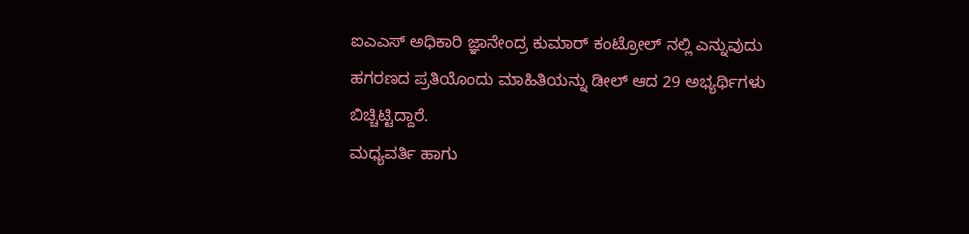ಐಎಎಸ್ ಅಧಿಕಾರಿ ಜ್ಞಾನೇಂದ್ರ ಕುಮಾರ್ ಕಂಟ್ರೋಲ್ ನಲ್ಲಿ ಎನ್ನುವುದು ಹಗರಣದ ಪ್ರತಿಯೊಂದು ಮಾಹಿತಿಯನ್ನು ಡೀಲ್ ಆದ 29 ಅಭ್ಯರ್ಥಿಗಳು ಬಿಚ್ಚಿಟ್ಟಿದ್ದಾರೆ.
ಮಧ್ಯವರ್ತಿ ಹಾಗು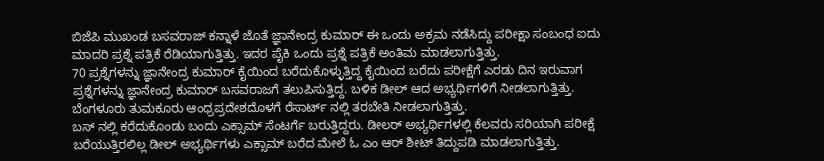ಬಿಜೆಪಿ ಮುಖಂಡ ಬಸವರಾಜ್ ಕನ್ನಾಳೆ ಜೊತೆ ಜ್ಞಾನೇಂದ್ರ ಕುಮಾರ್ ಈ ಒಂದು ಅಕ್ರಮ ನಡೆಸಿದ್ದು ಪರೀಕ್ಷಾ ಸಂಬಂಧ ಐದು ಮಾದರಿ ಪ್ರಶ್ನೆ ಪತ್ರಿಕೆ ರೆಡಿಯಾಗುತ್ತಿತ್ತು. ಇದರ ಪೈಕಿ ಒಂದು ಪ್ರಶ್ನೆ ಪತ್ರಿಕೆ ಅಂತಿಮ ಮಾಡಲಾಗುತ್ತಿತ್ತು.
70 ಪ್ರಶ್ನೆಗಳನ್ನು ಜ್ಞಾನೇಂದ್ರ ಕುಮಾರ್ ಕೈಯಿಂದ ಬರೆದುಕೊಳ್ಳುತ್ತಿದ್ದ ಕೈಯಿಂದ ಬರೆದು ಪರೀಕ್ಷೆಗೆ ಎರಡು ದಿನ ಇರುವಾಗ ಪ್ರಶ್ನೆಗಳನ್ನು ಜ್ಞಾನೇಂದ್ರ ಕುಮಾರ್ ಬಸವರಾಜಗೆ ತಲುಪಿಸುತ್ತಿದ್ದ. ಬಳಿಕ ಡೀಲ್ ಆದ ಅಭ್ಯರ್ಥಿಗಳಿಗೆ ನೀಡಲಾಗುತ್ತಿತ್ತು. ಬೆಂಗಳೂರು ತುಮಕೂರು ಆಂಧ್ರಪ್ರದೇಶದೊಳಗೆ ರೆಸಾರ್ಟ್ ನಲ್ಲಿ ತರಬೇತಿ ನೀಡಲಾಗುತ್ತಿತ್ತು.
ಬಸ್ ನಲ್ಲಿ ಕರೆದುಕೊಂಡು ಬಂದು ಎಕ್ಸಾಮ್ ಸೆಂಟರ್ಗೆ ಬರುತ್ತಿದ್ದರು. ಡೀಲರ್ ಅಭ್ಯರ್ಥಿಗಳಲ್ಲಿ ಕೆಲವರು ಸರಿಯಾಗಿ ಪರೀಕ್ಷೆ ಬರೆಯುತ್ತಿರಲಿಲ್ಲ ಡೀಲ್ ಅಭ್ಯರ್ಥಿಗಳು ಎಕ್ಸಾಮ್ ಬರೆದ ಮೇಲೆ ಓ ಎಂ ಆರ್ ಶೀಟ್ ತಿದ್ದುಪಡಿ ಮಾಡಲಾಗುತ್ತಿತ್ತು.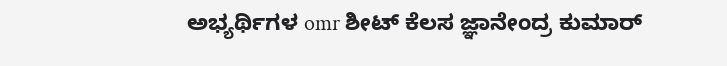ಅಭ್ಯರ್ಥಿಗಳ omr ಶೀಟ್ ಕೆಲಸ ಜ್ಞಾನೇಂದ್ರ ಕುಮಾರ್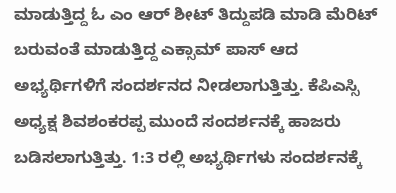ಮಾಡುತ್ತಿದ್ದ ಓ ಎಂ ಆರ್ ಶೀಟ್ ತಿದ್ದುಪಡಿ ಮಾಡಿ ಮೆರಿಟ್ ಬರುವಂತೆ ಮಾಡುತ್ತಿದ್ದ ಎಕ್ಸಾಮ್ ಪಾಸ್ ಆದ ಅಭ್ಯರ್ಥಿಗಳಿಗೆ ಸಂದರ್ಶನದ ನೀಡಲಾಗುತ್ತಿತ್ತು. ಕೆಪಿಎಸ್ಸಿ ಅಧ್ಯಕ್ಷ ಶಿವಶಂಕರಪ್ಪ ಮುಂದೆ ಸಂದರ್ಶನಕ್ಕೆ ಹಾಜರು ಬಡಿಸಲಾಗುತ್ತಿತ್ತು. 1:3 ರಲ್ಲಿ ಅಭ್ಯರ್ಥಿಗಳು ಸಂದರ್ಶನಕ್ಕೆ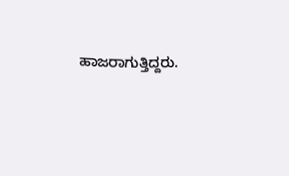ಹಾಜರಾಗುತ್ತಿದ್ದರು.